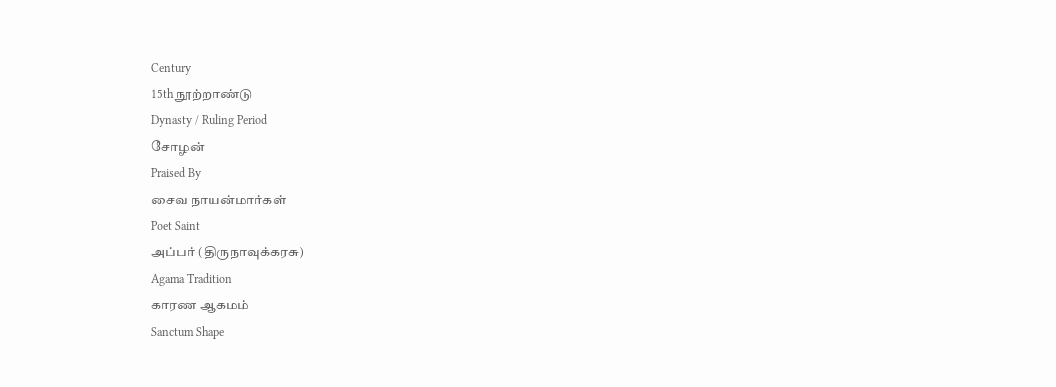Century
15th நூற்றாண்டு
Dynasty / Ruling Period
சோழன்
Praised By
சைவ நாயன்மார்கள்
Poet Saint
அப்பர் (திருநாவுக்கரசு)
Agama Tradition
காரண ஆகமம்
Sanctum Shape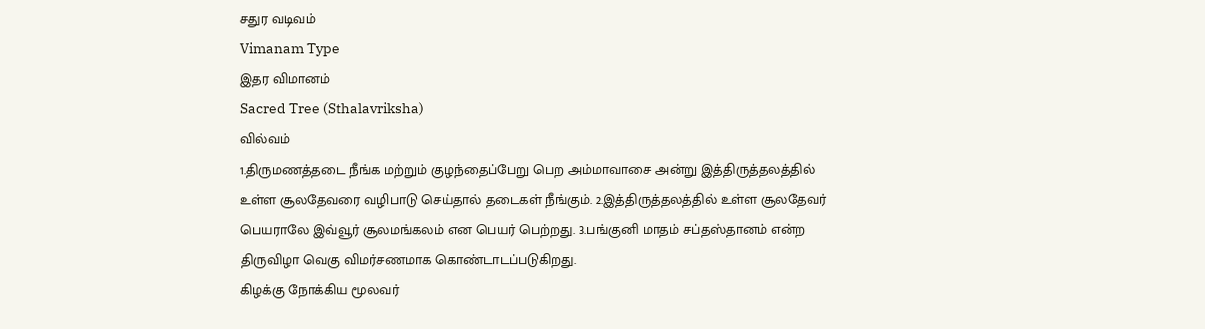சதுர வடிவம்
Vimanam Type
இதர விமானம்
Sacred Tree (Sthalavriksha)
வில்வம்
1.திருமணத்தடை நீங்க மற்றும் குழந்தைப்பேறு பெற அம்மாவாசை அன்று இத்திருத்தலத்தில் உள்ள சூலதேவரை வழிபாடு செய்தால் தடைகள் நீங்கும். 2.இத்திருத்தலத்தில் உள்ள சூலதேவர் பெயராலே இவ்வூர் சூலமங்கலம் என பெயர் பெற்றது. 3.பங்குனி மாதம் சப்தஸ்தானம் என்ற திருவிழா வெகு விமர்சணமாக கொண்டாடப்படுகிறது.
கிழக்கு நோக்கிய மூலவர்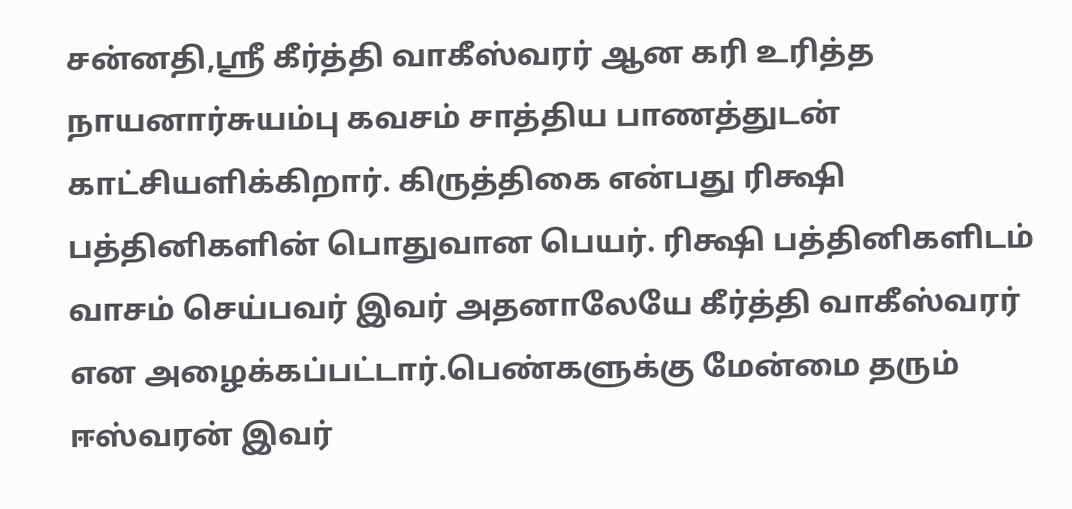சன்னதி,ஸ்ரீ கீர்த்தி வாகீஸ்வரர் ஆன கரி உரித்த நாயனார்சுயம்பு கவசம் சாத்திய பாணத்துடன் காட்சியளிக்கிறார். கிருத்திகை என்பது ரிக்ஷி பத்தினிகளின் பொதுவான பெயர். ரிக்ஷி பத்தினிகளிடம் வாசம் செய்பவர் இவர் அதனாலேயே கீர்த்தி வாகீஸ்வரர் என அழைக்கப்பட்டார்.பெண்களுக்கு மேன்மை தரும் ஈஸ்வரன் இவர்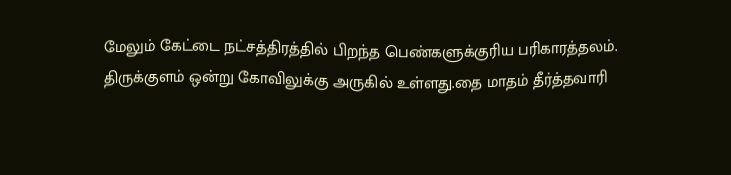மேலும் கேட்டை நட்சத்திரத்தில் பிறந்த பெண்களுக்குரிய பரிகாரத்தலம்.
திருக்குளம் ஒன்று கோவிலுக்கு அருகில் உள்ளது.தை மாதம் தீர்த்தவாரி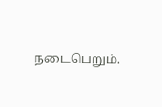நடைபெறும்.